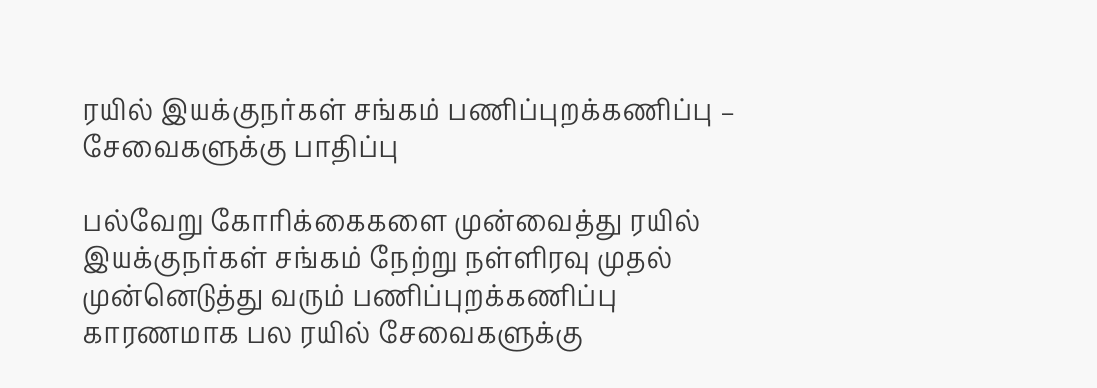ரயில் இயக்குநர்கள் சங்கம் பணிப்புறக்கணிப்பு – சேவைகளுக்கு பாதிப்பு

பல்வேறு கோரிக்கைகளை முன்வைத்து ரயில் இயக்குநர்கள் சங்கம் நேற்று நள்ளிரவு முதல் முன்னெடுத்து வரும் பணிப்புறக்கணிப்பு காரணமாக பல ரயில் சேவைகளுக்கு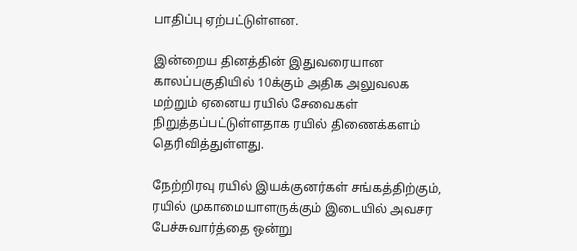பாதிப்பு ஏற்பட்டுள்ளன.

இன்றைய தினத்தின் இதுவரையான காலப்பகுதியில் 10க்கும் அதிக அலுவலக மற்றும் ஏனைய ரயில் சேவைகள் நிறுத்தப்பட்டுள்ளதாக ரயில் திணைக்களம் தெரிவித்துள்ளது.

நேற்றிரவு ரயில் இயக்குனர்கள் சங்கத்திற்கும், ரயில் முகாமையாளருக்கும் இடையில் அவசர பேச்சுவார்த்தை ஒன்று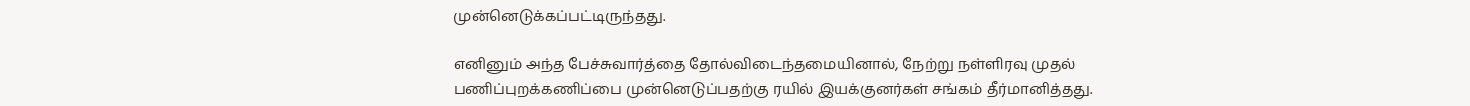முன்னெடுக்கப்பட்டிருந்தது.

எனினும் அந்த பேச்சுவார்த்தை தோல்விடைந்தமையினால், நேற்று நள்ளிரவு முதல் பணிப்புறக்கணிப்பை முன்னெடுப்பதற்கு ரயில் இயக்குனர்கள் சங்கம் தீர்மானித்தது.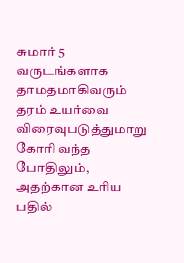சுமார் 5 வருடங்களாக தாமதமாகிவரும் தரம் உயர்வை விரைவுபடுத்துமாறு கோரி வந்த போதிலும், அதற்கான உரிய பதில்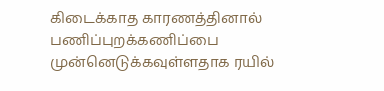கிடைக்காத காரணத்தினால் பணிப்புறக்கணிப்பை முன்னெடுக்கவுள்ளதாக ரயில்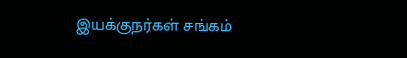இயக்குநர்கள் சங்கம்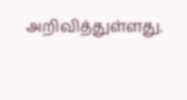அறிவித்துள்ளது.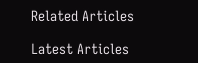Related Articles

Latest Articles